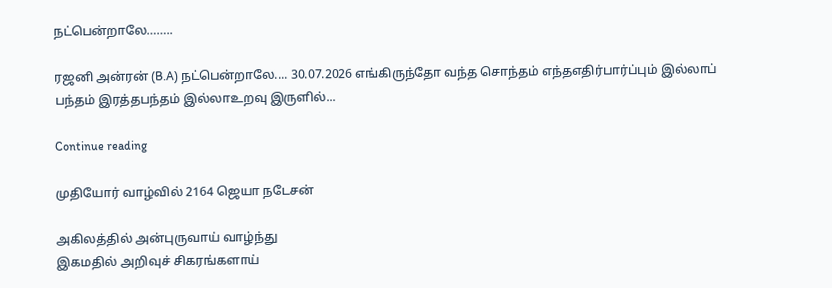நட்பென்றாலே……..

ரஜனி அன்ரன் (B.A) நட்பென்றாலே.... 30.07.2026 எங்கிருந்தோ வந்த சொந்தம் எந்தஎதிர்பார்ப்பும் இல்லாப் பந்தம் இரத்தபந்தம் இல்லாஉறவு இருளில்...

Continue reading

முதியோர் வாழ்வில் 2164 ஜெயா நடேசன்

அகிலத்தில் அன்புருவாய் வாழ்ந்து
இகமதில் அறிவுச் சிகரங்களாய்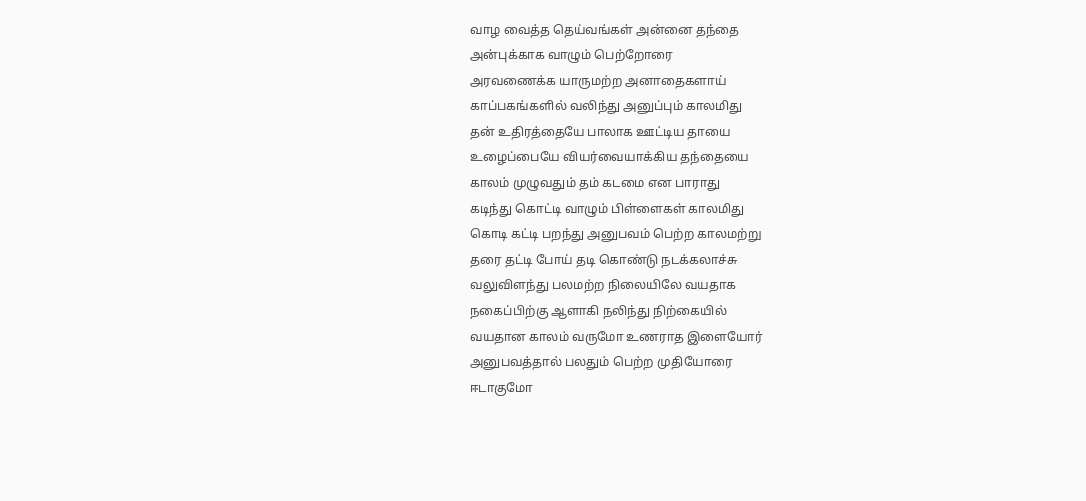வாழ வைத்த தெய்வங்கள் அன்னை தந்தை
அன்புக்காக வாழும் பெற்றோரை
அரவணைக்க யாருமற்ற அனாதைகளாய்
காப்பகங்களில் வலிந்து அனுப்பும் காலமிது
தன் உதிரத்தையே பாலாக ஊட்டிய தாயை
உழைப்பையே வியர்வையாக்கிய தந்தையை
காலம் முழுவதும் தம் கடமை என பாராது
கடிந்து கொட்டி வாழும் பிள்ளைகள் காலமிது
கொடி கட்டி பறந்து அனுபவம் பெற்ற காலமற்று
தரை தட்டி போய் தடி கொண்டு நடக்கலாச்சு
வலுவிளந்து பலமற்ற நிலையிலே வயதாக
நகைப்பிற்கு ஆளாகி நலிந்து நிற்கையில்
வயதான காலம் வருமோ உணராத இளையோர்
அனுபவத்தால் பலதும் பெற்ற முதியோரை
ஈடாகுமோ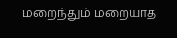மறைந்தும் மறையாத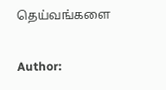தெய்வங்களை

Author: